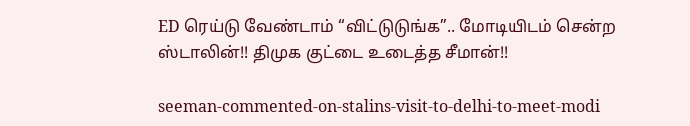ED ரெய்டு வேண்டாம் “விட்டுடுங்க”.. மோடியிடம் சென்ற ஸ்டாலின்!! திமுக குட்டை உடைத்த சீமான்!!

seeman-commented-on-stalins-visit-to-delhi-to-meet-modi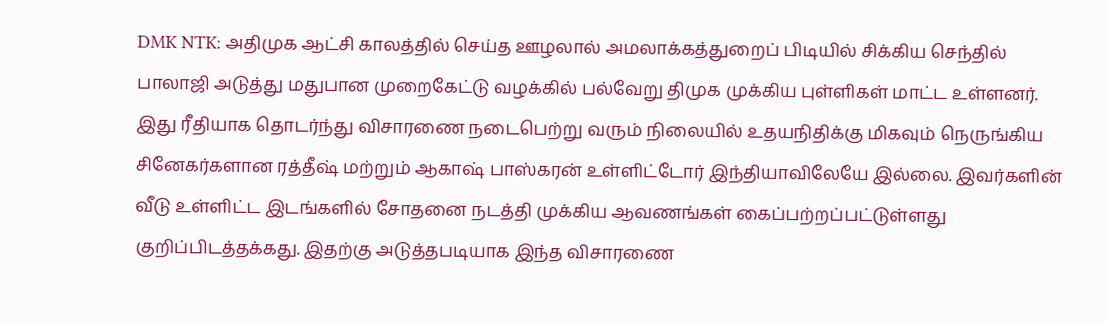DMK NTK: அதிமுக ஆட்சி காலத்தில் செய்த ஊழலால் அமலாக்கத்துறைப் பிடியில் சிக்கிய செந்தில் பாலாஜி அடுத்து மதுபான முறைகேட்டு வழக்கில் பல்வேறு திமுக முக்கிய புள்ளிகள் மாட்ட உள்ளனர். இது ரீதியாக தொடர்ந்து விசாரணை நடைபெற்று வரும் நிலையில் உதயநிதிக்கு மிகவும் நெருங்கிய சினேகர்களான ரத்தீஷ் மற்றும் ஆகாஷ் பாஸ்கரன் உள்ளிட்டோர் இந்தியாவிலேயே இல்லை. இவர்களின் வீடு உள்ளிட்ட இடங்களில் சோதனை நடத்தி முக்கிய ஆவணங்கள் கைப்பற்றப்பட்டுள்ளது குறிப்பிடத்தக்கது. இதற்கு அடுத்தபடியாக இந்த விசாரணை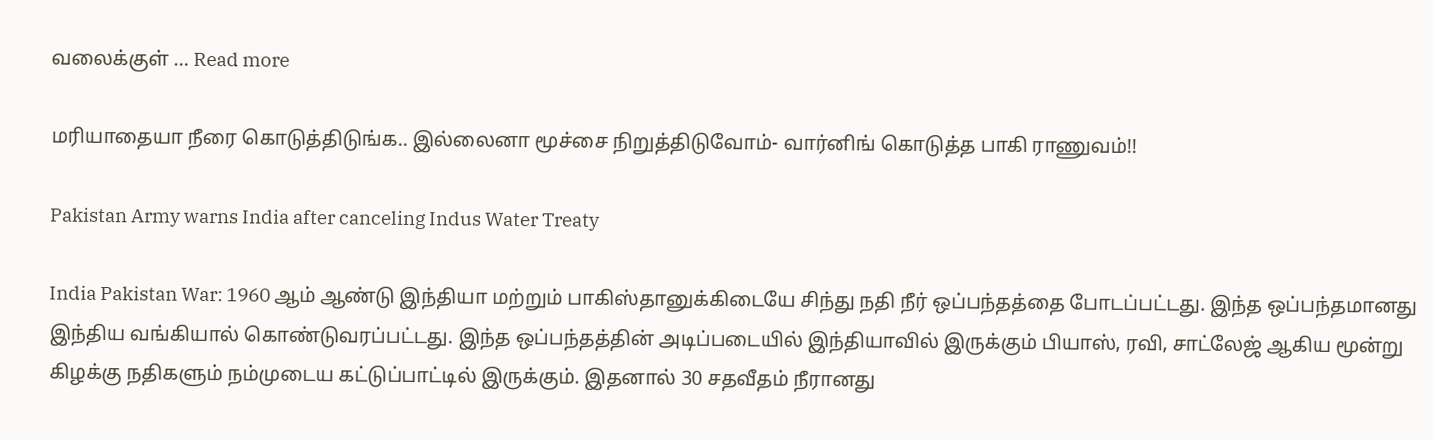வலைக்குள் … Read more

மரியாதையா நீரை கொடுத்திடுங்க.. இல்லைனா மூச்சை நிறுத்திடுவோம்- வார்னிங் கொடுத்த பாகி ராணுவம்!!

Pakistan Army warns India after canceling Indus Water Treaty

India Pakistan War: 1960 ஆம் ஆண்டு இந்தியா மற்றும் பாகிஸ்தானுக்கிடையே சிந்து நதி நீர் ஒப்பந்தத்தை போடப்பட்டது. இந்த ஒப்பந்தமானது இந்திய வங்கியால் கொண்டுவரப்பட்டது. இந்த ஒப்பந்தத்தின் அடிப்படையில் இந்தியாவில் இருக்கும் பியாஸ், ரவி, சாட்லேஜ் ஆகிய மூன்று கிழக்கு நதிகளும் நம்முடைய கட்டுப்பாட்டில் இருக்கும். இதனால் 30 சதவீதம் நீரானது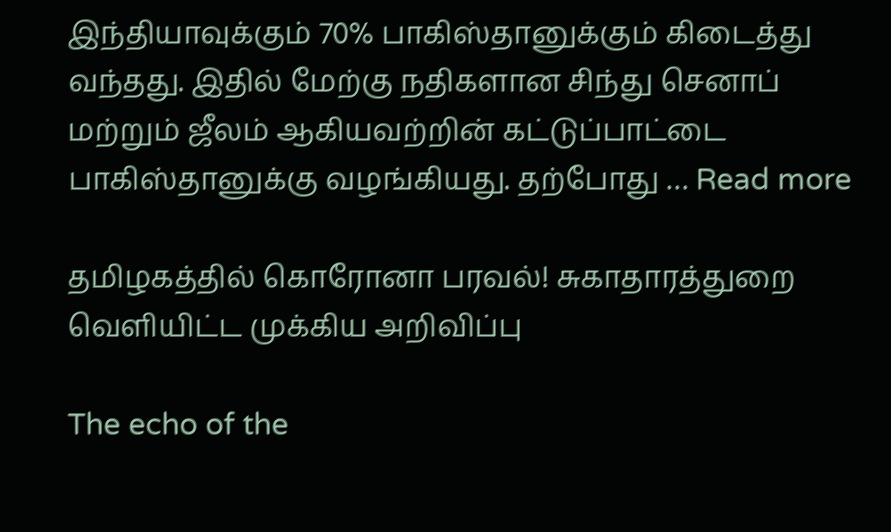இந்தியாவுக்கும் 70% பாகிஸ்தானுக்கும் கிடைத்து வந்தது. இதில் மேற்கு நதிகளான சிந்து செனாப் மற்றும் ஜீலம் ஆகியவற்றின் கட்டுப்பாட்டை பாகிஸ்தானுக்கு வழங்கியது. தற்போது … Read more

தமிழகத்தில் கொரோனா பரவல்! சுகாதாரத்துறை வெளியிட்ட முக்கிய அறிவிப்பு

The echo of the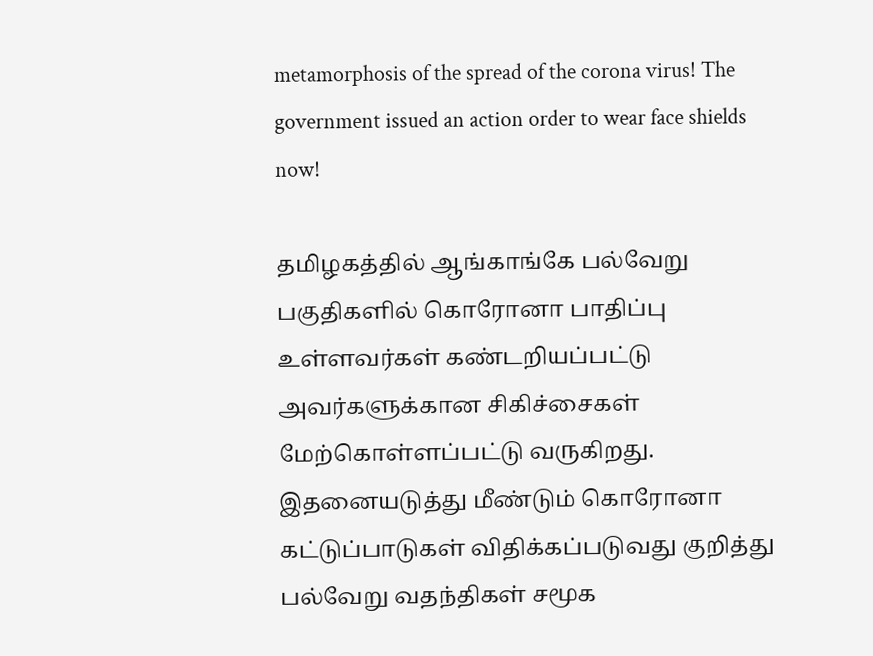metamorphosis of the spread of the corona virus! The government issued an action order to wear face shields now!

தமிழகத்தில் ஆங்காங்கே பல்வேறு பகுதிகளில் கொரோனா பாதிப்பு உள்ளவர்கள் கண்டறியப்பட்டு அவர்களுக்கான சிகிச்சைகள் மேற்கொள்ளப்பட்டு வருகிறது. இதனையடுத்து மீண்டும் கொரோனா கட்டுப்பாடுகள் விதிக்கப்படுவது குறித்து பல்வேறு வதந்திகள் சமூக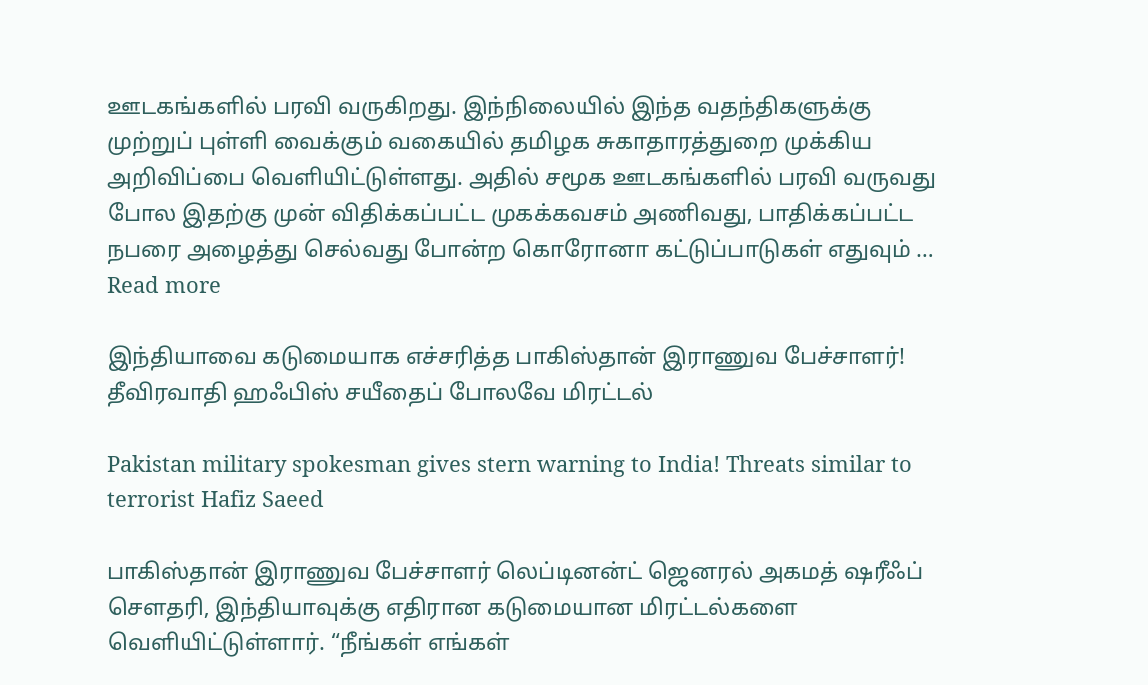ஊடகங்களில் பரவி வருகிறது. இந்நிலையில் இந்த வதந்திகளுக்கு முற்றுப் புள்ளி வைக்கும் வகையில் தமிழக சுகாதாரத்துறை முக்கிய அறிவிப்பை வெளியிட்டுள்ளது. அதில் சமூக ஊடகங்களில் பரவி வருவது போல இதற்கு முன் விதிக்கப்பட்ட முகக்கவசம் அணிவது, பாதிக்கப்பட்ட நபரை அழைத்து செல்வது போன்ற கொரோனா கட்டுப்பாடுகள் எதுவும் … Read more

இந்தியாவை கடுமையாக எச்சரித்த பாகிஸ்தான் இராணுவ பேச்சாளர்! தீவிரவாதி ஹஃபிஸ் சயீதைப் போலவே மிரட்டல்

Pakistan military spokesman gives stern warning to India! Threats similar to terrorist Hafiz Saeed

பாகிஸ்தான் இராணுவ பேச்சாளர் லெப்டினன்ட் ஜெனரல் அகமத் ஷரீஃப் சௌதரி, இந்தியாவுக்கு எதிரான கடுமையான மிரட்டல்களை வெளியிட்டுள்ளார். “நீங்கள் எங்கள்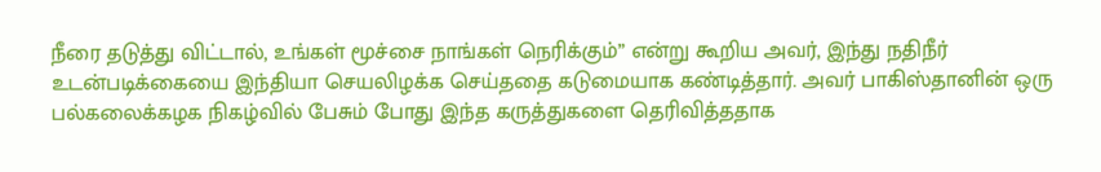நீரை தடுத்து விட்டால், உங்கள் மூச்சை நாங்கள் நெரிக்கும்” என்று கூறிய அவர், இந்து நதிநீர் உடன்படிக்கையை இந்தியா செயலிழக்க செய்ததை கடுமையாக கண்டித்தார். அவர் பாகிஸ்தானின் ஒரு பல்கலைக்கழக நிகழ்வில் பேசும் போது இந்த கருத்துகளை தெரிவித்ததாக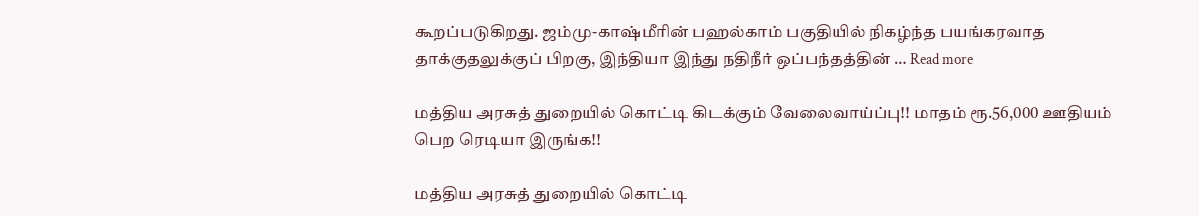கூறப்படுகிறது. ஜம்மு-காஷ்மீரின் பஹல்காம் பகுதியில் நிகழ்ந்த பயங்கரவாத தாக்குதலுக்குப் பிறகு, இந்தியா இந்து நதிநீர் ஒப்பந்தத்தின் … Read more

மத்திய அரசுத் துறையில் கொட்டி கிடக்கும் வேலைவாய்ப்பு!! மாதம் ரூ.56,000 ஊதியம் பெற ரெடியா இருங்க!!

மத்திய அரசுத் துறையில் கொட்டி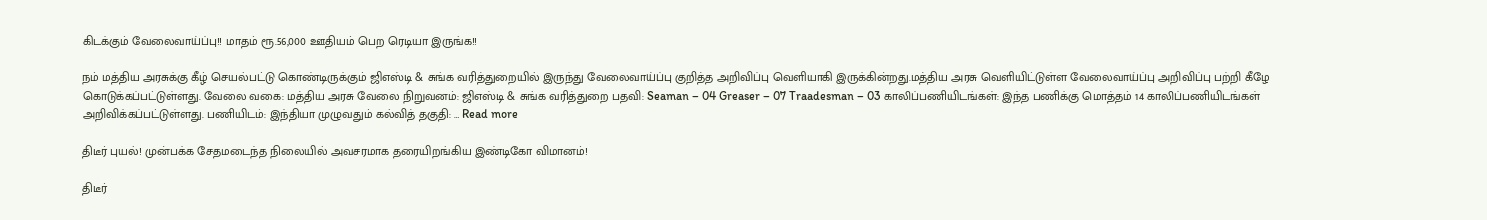கிடக்கும் வேலைவாய்ப்பு!! மாதம் ரூ.56,000 ஊதியம் பெற ரெடியா இருங்க!!

நம் மத்திய அரசுக்கு கீழ் செயல்பட்டு கொண்டிருக்கும் ஜிஎஸ்டி & சுங்க வரித்துறையில் இருந்து வேலைவாய்ப்பு குறித்த அறிவிப்பு வெளியாகி இருக்கின்றது.மத்திய அரசு வெளியிட்டுள்ள வேலைவாய்ப்பு அறிவிப்பு பற்றி கீழே கொடுக்கப்பட்டுள்ளது. வேலை வகை: மத்திய அரசு வேலை நிறுவனம்: ஜிஎஸ்டி & சுங்க வரித்துறை பதவி: Seaman – 04 Greaser – 07 Traadesman – 03 காலிப்பணியிடங்கள்: இந்த பணிக்கு மொத்தம் 14 காலிப்பணியிடங்கள் அறிவிக்கப்பட்டுள்ளது. பணியிடம்: இந்தியா முழுவதும் கல்வித் தகுதி: … Read more

திடீர் புயல்! முன்பக்க சேதமடைந்த நிலையில் அவசரமாக தரையிறங்கிய இண்டிகோ விமானம்!

திடீர்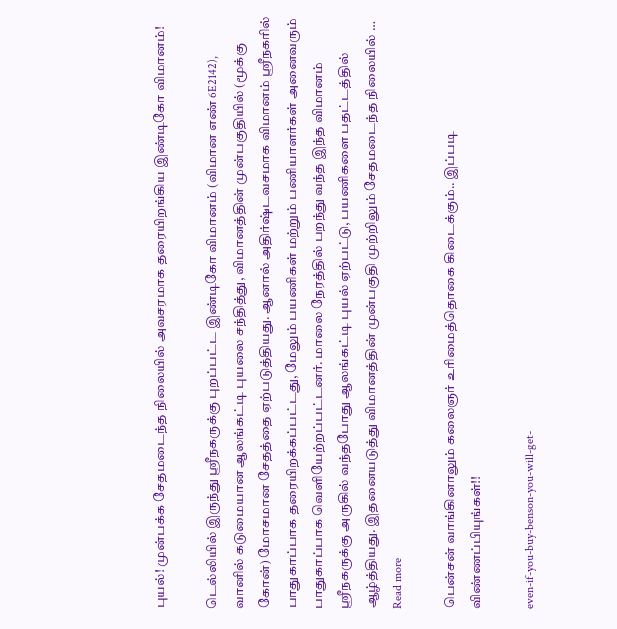புயல்! முன்பக்க சேதமடைந்த நிலையில் அவசரமாக தரையிறங்கிய இண்டிகோ விமானம்!

டெல்லியில் இருந்து ஸ்ரீநகருக்கு புறப்பட்ட இண்டிகோ விமானம் (விமான எண் 6E2142), வானில் கடுமையான ஆலங்கட்டி புயலை சந்தித்து, விமானத்தின் முன்பகுதியில் (மூக்கு கோன்) மோசமான சேதத்தை ஏற்படுத்தியது. ஆனால் அதிர்ஷ்டவசமாக விமானம் ஸ்ரீநகரில் பாதுகாப்பாக தரையிறக்கப்பட்டது, மேலும் பயணிகள் மற்றும் பணியாளர்கள் அனைவரும் பாதுகாப்பாக வெளியேற்றப்பட்டனர். மாலை நேரத்தில் பறந்து வந்த இந்த விமானம் ஸ்ரீநகருக்கு அருகில் வந்தபோது ஆலங்கட்டி புயல் ஏற்பட்டு, பயணிகளை பதட்டத்தில் ஆழ்த்தியது. இதனையடுத்து விமானத்தின் முன்பகுதி முற்றிலும் சேதமடைந்த நிலையில் … Read more

பென்சன் வாங்கினாலும் கலைஞர் உரிமைத்தொகை கிடைக்கும்.. இப்படி விண்ணப்பியுங்கள்!!

even-if-you-buy-benson-you-will-get-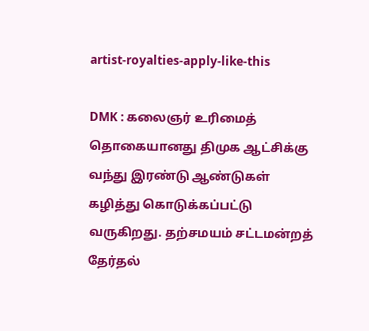artist-royalties-apply-like-this

DMK : கலைஞர் உரிமைத் தொகையானது திமுக ஆட்சிக்கு வந்து இரண்டு ஆண்டுகள் கழித்து கொடுக்கப்பட்டு வருகிறது. தற்சமயம் சட்டமன்றத் தேர்தல்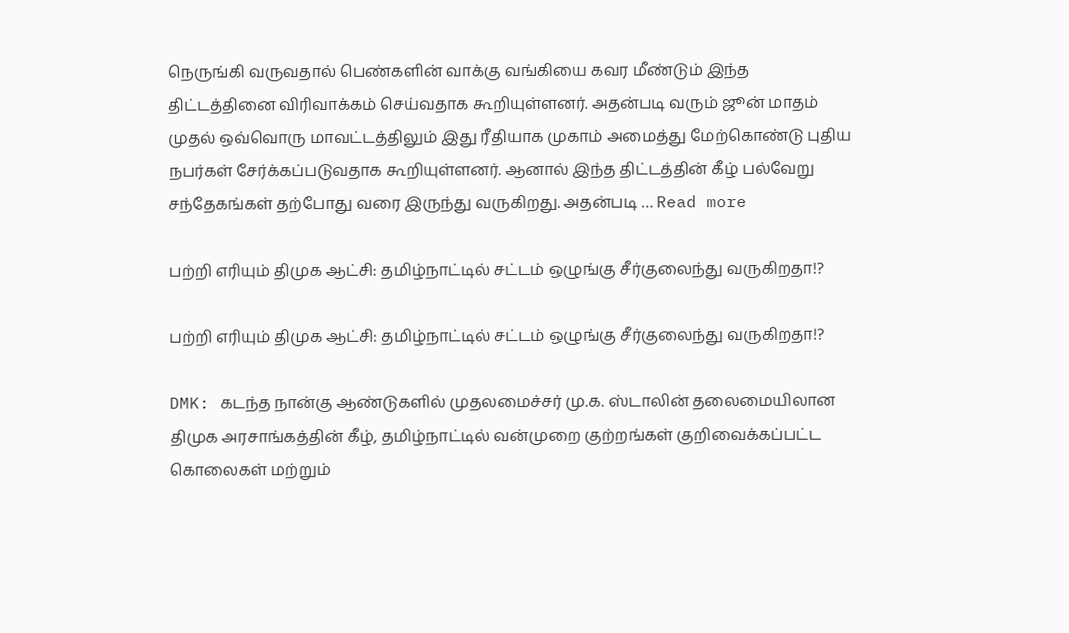நெருங்கி வருவதால் பெண்களின் வாக்கு வங்கியை கவர மீண்டும் இந்த திட்டத்தினை விரிவாக்கம் செய்வதாக கூறியுள்ளனர். அதன்படி வரும் ஜூன் மாதம் முதல் ஒவ்வொரு மாவட்டத்திலும் இது ரீதியாக முகாம் அமைத்து மேற்கொண்டு புதிய நபர்கள் சேர்க்கப்படுவதாக கூறியுள்ளனர். ஆனால் இந்த திட்டத்தின் கீழ் பல்வேறு சந்தேகங்கள் தற்போது வரை இருந்து வருகிறது. அதன்படி … Read more

பற்றி எரியும் திமுக ஆட்சி: தமிழ்நாட்டில் சட்டம் ஒழுங்கு சீர்குலைந்து வருகிறதா!?

பற்றி எரியும் திமுக ஆட்சி: தமிழ்நாட்டில் சட்டம் ஒழுங்கு சீர்குலைந்து வருகிறதா!?

DMK: கடந்த நான்கு ஆண்டுகளில் முதலமைச்சர் மு.க. ஸ்டாலின் தலைமையிலான திமுக அரசாங்கத்தின் கீழ், தமிழ்நாட்டில் வன்முறை குற்றங்கள் குறிவைக்கப்பட்ட கொலைகள் மற்றும்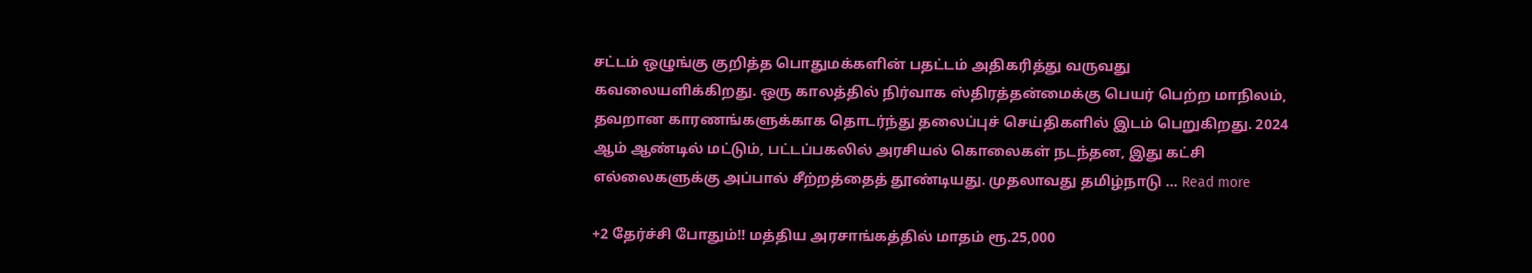சட்டம் ஒழுங்கு குறித்த பொதுமக்களின் பதட்டம் அதிகரித்து வருவது கவலையளிக்கிறது. ஒரு காலத்தில் நிர்வாக ஸ்திரத்தன்மைக்கு பெயர் பெற்ற மாநிலம், தவறான காரணங்களுக்காக தொடர்ந்து தலைப்புச் செய்திகளில் இடம் பெறுகிறது. 2024 ஆம் ஆண்டில் மட்டும், பட்டப்பகலில் அரசியல் கொலைகள் நடந்தன, இது கட்சி எல்லைகளுக்கு அப்பால் சீற்றத்தைத் தூண்டியது. முதலாவது தமிழ்நாடு … Read more

+2 தேர்ச்சி போதும்!! மத்திய அரசாங்கத்தில் மாதம் ரூ.25,000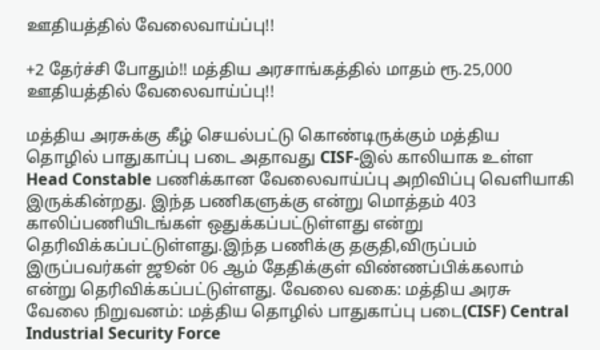ஊதியத்தில் வேலைவாய்ப்பு!!

+2 தேர்ச்சி போதும்!! மத்திய அரசாங்கத்தில் மாதம் ரூ.25,000 ஊதியத்தில் வேலைவாய்ப்பு!!

மத்திய அரசுக்கு கீழ் செயல்பட்டு கொண்டிருக்கும் மத்திய தொழில் பாதுகாப்பு படை அதாவது CISF-இல் காலியாக உள்ள Head Constable பணிக்கான வேலைவாய்ப்பு அறிவிப்பு வெளியாகி இருக்கின்றது. இந்த பணிகளுக்கு என்று மொத்தம் 403 காலிப்பணியிடங்கள் ஒதுக்கப்பட்டுள்ளது என்று தெரிவிக்கப்பட்டுள்ளது.இந்த பணிக்கு தகுதி,விருப்பம் இருப்பவர்கள் ஜூன் 06 ஆம் தேதிக்குள் விண்ணப்பிக்கலாம் என்று தெரிவிக்கப்பட்டுள்ளது. வேலை வகை: மத்திய அரசு வேலை நிறுவனம்: மத்திய தொழில் பாதுகாப்பு படை(CISF) Central Industrial Security Force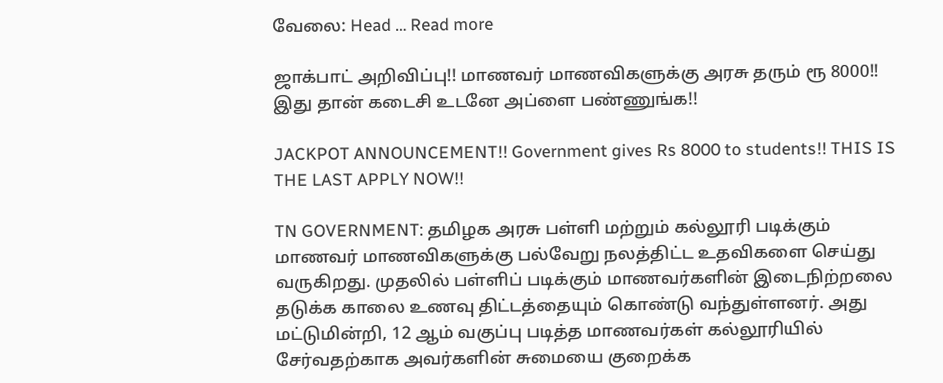வேலை: Head … Read more

ஜாக்பாட் அறிவிப்பு!! மாணவர் மாணவிகளுக்கு அரசு தரும் ரூ 8000!! இது தான் கடைசி உடனே அப்ளை பண்ணுங்க!!

JACKPOT ANNOUNCEMENT!! Government gives Rs 8000 to students!! THIS IS THE LAST APPLY NOW!!

TN GOVERNMENT: தமிழக அரசு பள்ளி மற்றும் கல்லூரி படிக்கும் மாணவர் மாணவிகளுக்கு பல்வேறு நலத்திட்ட உதவிகளை செய்து வருகிறது. முதலில் பள்ளிப் படிக்கும் மாணவர்களின் இடைநிற்றலை தடுக்க காலை உணவு திட்டத்தையும் கொண்டு வந்துள்ளனர். அது மட்டுமின்றி, 12 ஆம் வகுப்பு படித்த மாணவர்கள் கல்லூரியில் சேர்வதற்காக அவர்களின் சுமையை குறைக்க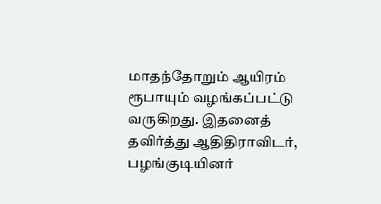மாதந்தோறும் ஆயிரம் ரூபாயும் வழங்கப்பட்டு வருகிறது. இதனைத் தவிர்த்து ஆதிதிராவிடர், பழங்குடியினர்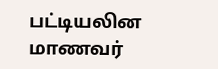பட்டியலின மாணவர்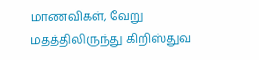மாணவிகள், வேறு மதத்திலிருந்து கிறிஸ்துவ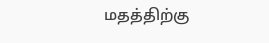மதத்திற்கு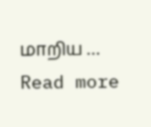மாறிய … Read more